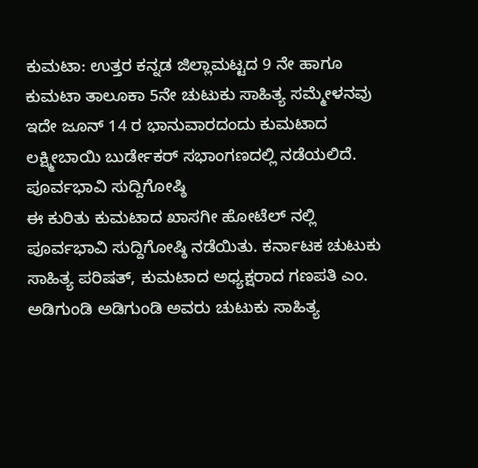ಕುಮಟಾ: ಉತ್ತರ ಕನ್ನಡ ಜಿಲ್ಲಾಮಟ್ಟದ 9 ನೇ ಹಾಗೂ ಕುಮಟಾ ತಾಲೂಕಾ 5ನೇ ಚುಟುಕು ಸಾಹಿತ್ಯ ಸಮ್ಮೇಳನವು ಇದೇ ಜೂನ್ 14 ರ ಭಾನುವಾರದಂದು ಕುಮಟಾದ ಲಕ್ಷ್ಮೀಬಾಯಿ ಬುರ್ಡೇಕರ್ ಸಭಾಂಗಣದಲ್ಲಿ ನಡೆಯಲಿದೆ.
ಪೂರ್ವಭಾವಿ ಸುದ್ದಿಗೋಷ್ಠಿ
ಈ ಕುರಿತು ಕುಮಟಾದ ಖಾಸಗೀ ಹೋಟೆಲ್ ನಲ್ಲಿ ಪೂರ್ವಭಾವಿ ಸುದ್ದಿಗೋಷ್ಠಿ ನಡೆಯಿತು. ಕರ್ನಾಟಕ ಚುಟುಕು ಸಾಹಿತ್ಯ ಪರಿಷತ್, ಕುಮಟಾದ ಅಧ್ಯಕ್ಷರಾದ ಗಣಪತಿ ಎಂ. ಅಡಿಗುಂಡಿ ಅಡಿಗುಂಡಿ ಅವರು ಚುಟುಕು ಸಾಹಿತ್ಯ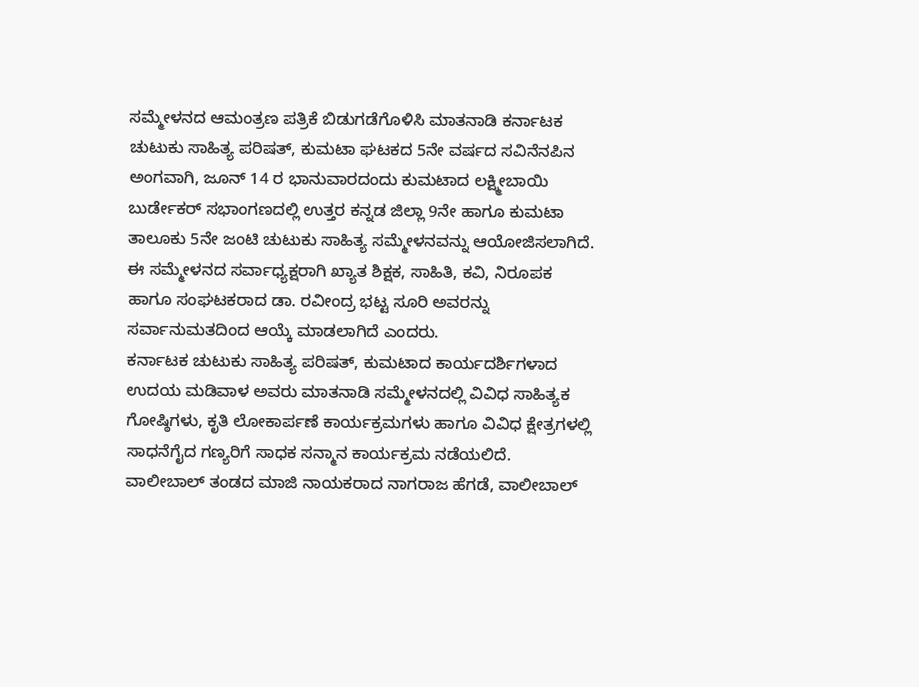ಸಮ್ಮೇಳನದ ಆಮಂತ್ರಣ ಪತ್ರಿಕೆ ಬಿಡುಗಡೆಗೊಳಿಸಿ ಮಾತನಾಡಿ ಕರ್ನಾಟಕ ಚುಟುಕು ಸಾಹಿತ್ಯ ಪರಿಷತ್, ಕುಮಟಾ ಘಟಕದ 5ನೇ ವರ್ಷದ ಸವಿನೆನಪಿನ ಅಂಗವಾಗಿ, ಜೂನ್ 14 ರ ಭಾನುವಾರದಂದು ಕುಮಟಾದ ಲಕ್ಷ್ಮೀಬಾಯಿ ಬುರ್ಡೇಕರ್ ಸಭಾಂಗಣದಲ್ಲಿ ಉತ್ತರ ಕನ್ನಡ ಜಿಲ್ಲಾ 9ನೇ ಹಾಗೂ ಕುಮಟಾ ತಾಲೂಕು 5ನೇ ಜಂಟಿ ಚುಟುಕು ಸಾಹಿತ್ಯ ಸಮ್ಮೇಳನವನ್ನು ಆಯೋಜಿಸಲಾಗಿದೆ.
ಈ ಸಮ್ಮೇಳನದ ಸರ್ವಾಧ್ಯಕ್ಷರಾಗಿ ಖ್ಯಾತ ಶಿಕ್ಷಕ, ಸಾಹಿತಿ, ಕವಿ, ನಿರೂಪಕ ಹಾಗೂ ಸಂಘಟಕರಾದ ಡಾ. ರವೀಂದ್ರ ಭಟ್ಟ ಸೂರಿ ಅವರನ್ನು ಸರ್ವಾನುಮತದಿಂದ ಆಯ್ಕೆ ಮಾಡಲಾಗಿದೆ ಎಂದರು.
ಕರ್ನಾಟಕ ಚುಟುಕು ಸಾಹಿತ್ಯ ಪರಿಷತ್, ಕುಮಟಾದ ಕಾರ್ಯದರ್ಶಿಗಳಾದ ಉದಯ ಮಡಿವಾಳ ಅವರು ಮಾತನಾಡಿ ಸಮ್ಮೇಳನದಲ್ಲಿ ವಿವಿಧ ಸಾಹಿತ್ಯಕ ಗೋಷ್ಠಿಗಳು, ಕೃತಿ ಲೋಕಾರ್ಪಣೆ ಕಾರ್ಯಕ್ರಮಗಳು ಹಾಗೂ ವಿವಿಧ ಕ್ಷೇತ್ರಗಳಲ್ಲಿ ಸಾಧನೆಗೈದ ಗಣ್ಯರಿಗೆ ಸಾಧಕ ಸನ್ಮಾನ ಕಾರ್ಯಕ್ರಮ ನಡೆಯಲಿದೆ.
ವಾಲೀಬಾಲ್ ತಂಡದ ಮಾಜಿ ನಾಯಕರಾದ ನಾಗರಾಜ ಹೆಗಡೆ, ವಾಲೀಬಾಲ್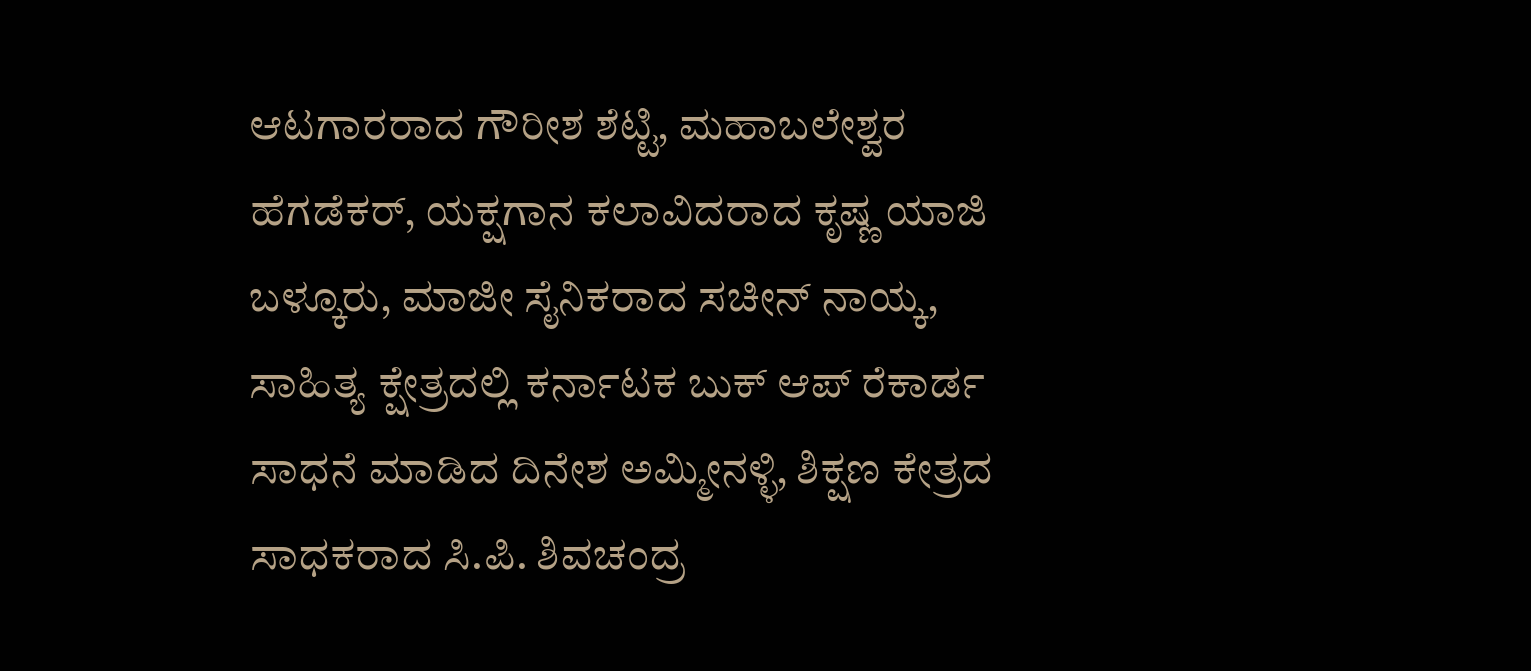ಆಟಗಾರರಾದ ಗೌರೀಶ ಶೆಟ್ಟಿ, ಮಹಾಬಲೇಶ್ವರ ಹೆಗಡೆಕರ್, ಯಕ್ಷಗಾನ ಕಲಾವಿದರಾದ ಕೃಷ್ಣ ಯಾಜಿ ಬಳ್ಕೂರು, ಮಾಜೀ ಸೈನಿಕರಾದ ಸಚೀನ್ ನಾಯ್ಕ, ಸಾಹಿತ್ಯ ಕ್ಷೇತ್ರದಲ್ಲಿ ಕರ್ನಾಟಕ ಬುಕ್ ಆಪ್ ರೆಕಾರ್ಡ ಸಾಧನೆ ಮಾಡಿದ ದಿನೇಶ ಅಮ್ಮೀನಳ್ಳಿ, ಶಿಕ್ಷಣ ಕೇತ್ರದ ಸಾಧಕರಾದ ಸಿ.ಪಿ. ಶಿವಚಂದ್ರ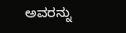ಅವರನ್ನು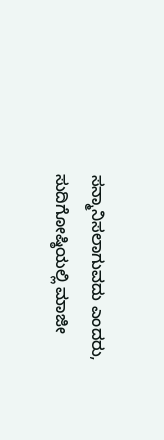ಸನ್ಮಾನಿಸಲಾಗುವದು ಎಂದರು,
ಸುದಿಗೋಷ್ಠಿಯಲ್ಲಿ ಮಾಜೀ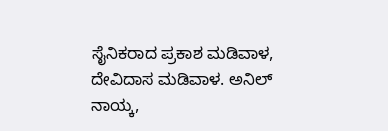ಸೈನಿಕರಾದ ಪ್ರಕಾಶ ಮಡಿವಾಳ, ದೇವಿದಾಸ ಮಡಿವಾಳ. ಅನಿಲ್ ನಾಯ್ಕ,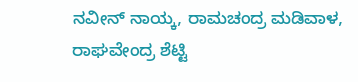ನವೀನ್ ನಾಯ್ಕ, ರಾಮಚಂದ್ರ ಮಡಿವಾಳ, ರಾಘವೇಂದ್ರ ಶೆಟ್ಟಿ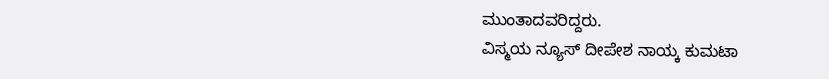ಮುಂತಾದವರಿದ್ದರು.
ವಿಸ್ಮಯ ನ್ಯೂಸ್ ದೀಪೇಶ ನಾಯ್ಕ ಕುಮಟಾ